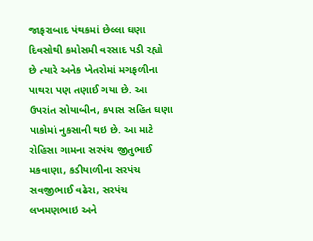જાફરાબાદ પંથકમાં છેલ્લા ઘણા દિવસોથી કમોસમી વરસાદ પડી રહ્યો છે ત્યારે અનેક ખેતરોમાં મગફળીના પાથરા પણ તણાઈ ગયા છે. આ ઉપરાંત સોયાબીન, કપાસ સહિત ઘણા પાકોમાં નુકસાની થઇ છે. આ માટે રોહિસા ગામના સરપંચ જીતુભાઈ મકવાણા, કડીયાળીના સરપંચ સવજીભાઈ વઢેરા, સરપંચ લખમણભાઇ અને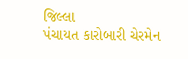જિલ્લા
પંચાયત કારોબારી ચેરમેન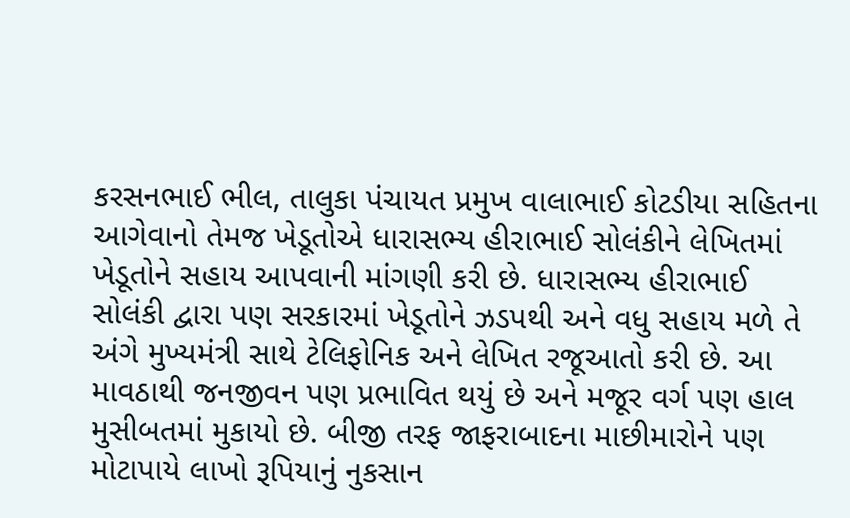કરસનભાઈ ભીલ, તાલુકા પંચાયત પ્રમુખ વાલાભાઈ કોટડીયા સહિતના આગેવાનો તેમજ ખેડૂતોએ ધારાસભ્ય હીરાભાઈ સોલંકીને લેખિતમાં ખેડૂતોને સહાય આપવાની માંગણી કરી છે. ધારાસભ્ય હીરાભાઈ સોલંકી દ્વારા પણ સરકારમાં ખેડૂતોને ઝડપથી અને વધુ સહાય મળે તે અંગે મુખ્યમંત્રી સાથે ટેલિફોનિક અને લેખિત રજૂઆતો કરી છે. આ માવઠાથી જનજીવન પણ પ્રભાવિત થયું છે અને મજૂર વર્ગ પણ હાલ મુસીબતમાં મુકાયો છે. બીજી તરફ જાફરાબાદના માછીમારોને પણ મોટાપાયે લાખો રૂપિયાનું નુકસાન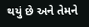થયું છે અને તેમને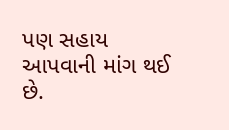પણ સહાય આપવાની માંગ થઈ છે.